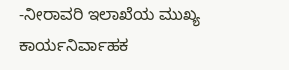-ನೀರಾವರಿ ಇಲಾಖೆಯ ಮುಖ್ಯ ಕಾರ್ಯನಿರ್ವಾಹಕ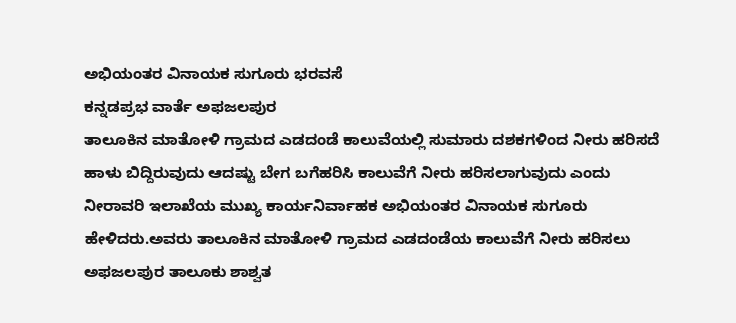ಅಭಿಯಂತರ ವಿನಾಯಕ ಸುಗೂರು ಭರವಸೆ
ಕನ್ನಡಪ್ರಭ ವಾರ್ತೆ ಅಫಜಲಪುರ
ತಾಲೂಕಿನ ಮಾತೋಳಿ ಗ್ರಾಮದ ಎಡದಂಡೆ ಕಾಲುವೆಯಲ್ಲಿ ಸುಮಾರು ದಶಕಗಳಿಂದ ನೀರು ಹರಿಸದೆ ಹಾಳು ಬಿದ್ದಿರುವುದು ಆದಷ್ಟು ಬೇಗ ಬಗೆಹರಿಸಿ ಕಾಲುವೆಗೆ ನೀರು ಹರಿಸಲಾಗುವುದು ಎಂದು ನೀರಾವರಿ ಇಲಾಖೆಯ ಮುಖ್ಯ ಕಾರ್ಯನಿರ್ವಾಹಕ ಅಭಿಯಂತರ ವಿನಾಯಕ ಸುಗೂರು ಹೇಳಿದರು.ಅವರು ತಾಲೂಕಿನ ಮಾತೋಳಿ ಗ್ರಾಮದ ಎಡದಂಡೆಯ ಕಾಲುವೆಗೆ ನೀರು ಹರಿಸಲು ಅಫಜಲಪುರ ತಾಲೂಕು ಶಾಶ್ವತ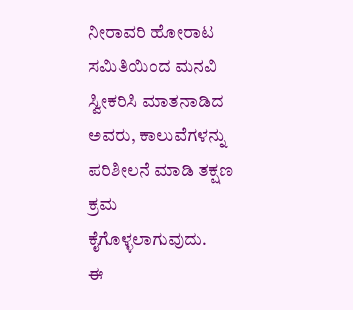ನೀರಾವರಿ ಹೋರಾಟ ಸಮಿತಿಯಿಂದ ಮನವಿ ಸ್ವೀಕರಿಸಿ ಮಾತನಾಡಿದ ಅವರು, ಕಾಲುವೆಗಳನ್ನು ಪರಿಶೀಲನೆ ಮಾಡಿ ತಕ್ಷಣ ಕ್ರಮ ಕೈಗೊಳ್ಳಲಾಗುವುದು.
ಈ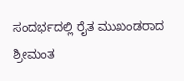ಸಂದರ್ಭದಲ್ಲಿ ರೈತ ಮುಖಂಡರಾದ ಶ್ರೀಮಂತ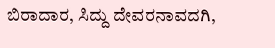ಬಿರಾದಾರ, ಸಿದ್ದು ದೇವರನಾವದಗಿ,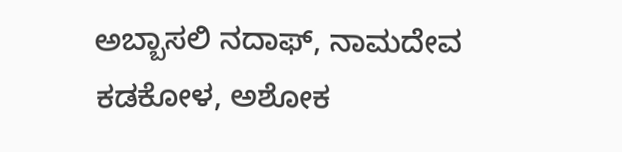ಅಬ್ಬಾಸಲಿ ನದಾಫ್, ನಾಮದೇವ ಕಡಕೋಳ, ಅಶೋಕ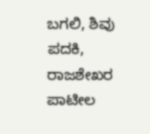ಬಗಲಿ, ಶಿವು ಪದಕಿ, ರಾಜಶೇಖರ ಪಾಟೀಲ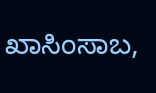ಖಾಸಿಂಸಾಬ,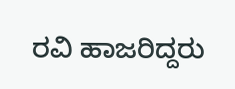ರವಿ ಹಾಜರಿದ್ದರು